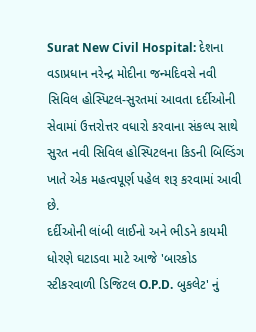Surat New Civil Hospital: દેશના વડાપ્રધાન નરેન્દ્ર મોદીના જન્મદિવસે નવી સિવિલ હોસ્પિટલ-સુરતમાં આવતા દર્દીઓની સેવામાં ઉત્તરોત્તર વધારો કરવાના સંકલ્પ સાથે સુરત નવી સિવિલ હોસ્પિટલના કિડની બિલ્ડિંગ ખાતે એક મહત્વપૂર્ણ પહેલ શરૂ કરવામાં આવી છે.
દર્દીઓની લાંબી લાઈનો અને ભીડને કાયમી ધોરણે ઘટાડવા માટે આજે 'બારકોડ સ્ટીકરવાળી ડિજિટલ O.P.D. બુકલેટ' નું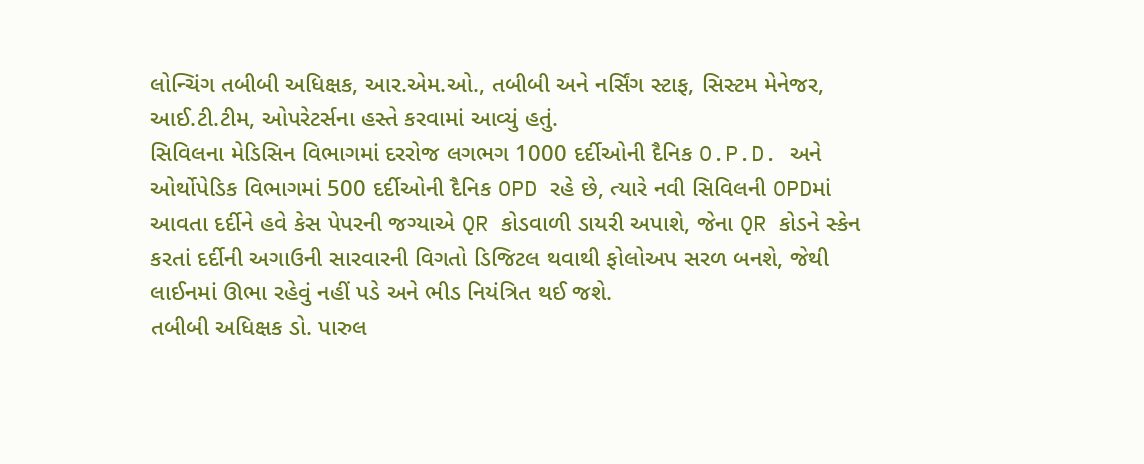લોન્ચિંગ તબીબી અધિક્ષક, આર.એમ.ઓ., તબીબી અને નર્સિંગ સ્ટાફ, સિસ્ટમ મેનેજર, આઈ.ટી.ટીમ, ઓપરેટર્સના હસ્તે કરવામાં આવ્યું હતું.
સિવિલના મેડિસિન વિભાગમાં દરરોજ લગભગ 1000 દર્દીઓની દૈનિક O.P.D. અને ઓર્થોપેડિક વિભાગમાં 500 દર્દીઓની દૈનિક OPD રહે છે, ત્યારે નવી સિવિલની OPDમાં આવતા દર્દીને હવે કેસ પેપરની જગ્યાએ QR કોડવાળી ડાયરી અપાશે, જેના QR કોડને સ્કેન કરતાં દર્દીની અગાઉની સારવારની વિગતો ડિજિટલ થવાથી ફોલોઅપ સરળ બનશે, જેથી લાઈનમાં ઊભા રહેવું નહીં પડે અને ભીડ નિયંત્રિત થઈ જશે.
તબીબી અધિક્ષક ડો. પારુલ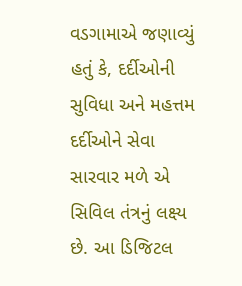વડગામાએ જણાવ્યું હતું કે, દર્દીઓની સુવિધા અને મહત્તમ દર્દીઓને સેવા સારવાર મળે એ સિવિલ તંત્રનું લક્ષ્ય છે. આ ડિજિટલ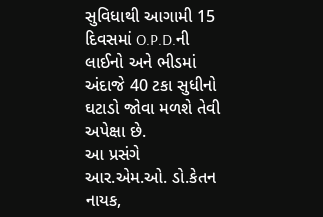સુવિધાથી આગામી 15 દિવસમાં O.P.D.ની લાઈનો અને ભીડમાં અંદાજે 40 ટકા સુધીનો ઘટાડો જોવા મળશે તેવી અપેક્ષા છે.
આ પ્રસંગે આર.એમ.ઓ. ડો.કેતન નાયક,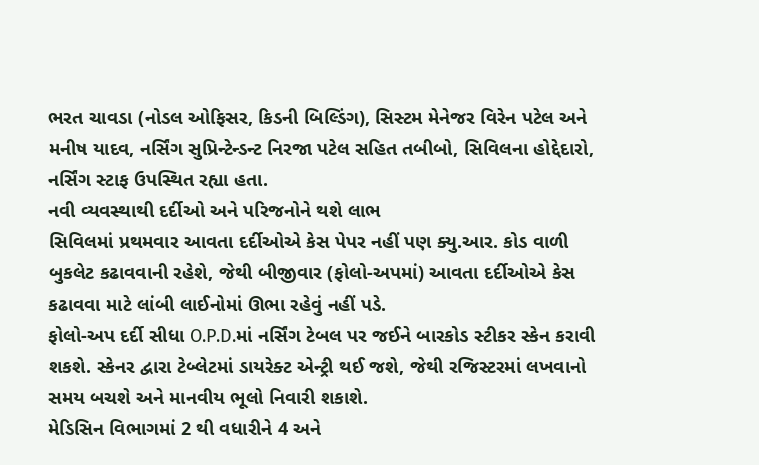ભરત ચાવડા (નોડલ ઓફિસર, કિડની બિલ્ડિંગ), સિસ્ટમ મેનેજર વિરેન પટેલ અને મનીષ યાદવ, નર્સિંગ સુપ્રિન્ટેન્ડન્ટ નિરજા પટેલ સહિત તબીબો, સિવિલના હોદ્દેદારો, નર્સિંગ સ્ટાફ ઉપસ્થિત રહ્યા હતા.
નવી વ્યવસ્થાથી દર્દીઓ અને પરિજનોને થશે લાભ
સિવિલમાં પ્રથમવાર આવતા દર્દીઓએ કેસ પેપર નહીં પણ ક્યુ.આર. કોડ વાળી બુકલેટ કઢાવવાની રહેશે, જેથી બીજીવાર (ફોલો-અપમાં) આવતા દર્દીઓએ કેસ કઢાવવા માટે લાંબી લાઈનોમાં ઊભા રહેવું નહીં પડે.
ફોલો-અપ દર્દી સીધા O.P.D.માં નર્સિંગ ટેબલ પર જઈને બારકોડ સ્ટીકર સ્કેન કરાવી શકશે. સ્કેનર દ્વારા ટેબ્લેટમાં ડાયરેક્ટ એન્ટ્રી થઈ જશે, જેથી રજિસ્ટરમાં લખવાનો સમય બચશે અને માનવીય ભૂલો નિવારી શકાશે.
મેડિસિન વિભાગમાં 2 થી વધારીને 4 અને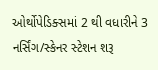ઓર્થોપેડિક્સમાં 2 થી વધારીને 3 નર્સિંગ/સ્કેનર સ્ટેશન શરૂ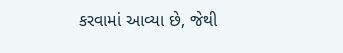કરવામાં આવ્યા છે, જેથી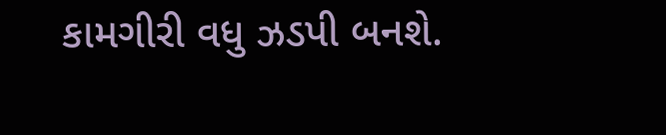કામગીરી વધુ ઝડપી બનશે.